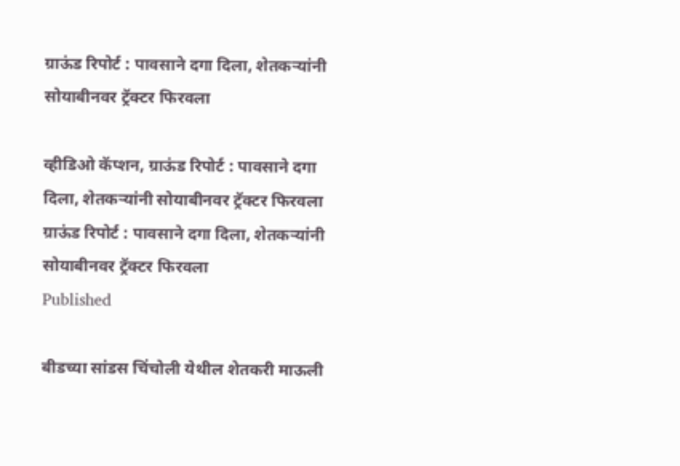ग्राऊंड रिपोर्ट : पावसाने दगा दिला, शेतकऱ्यांनी सोयाबीनवर ट्रॅक्टर फिरवला

व्हीडिओ कॅप्शन, ग्राऊंड रिपोर्ट : पावसाने दगा दिला, शेतकऱ्यांनी सोयाबीनवर ट्रॅक्टर फिरवला
ग्राऊंड रिपोर्ट : पावसाने दगा दिला, शेतकऱ्यांनी सोयाबीनवर ट्रॅक्टर फिरवला
Published

बीडच्या सांडस चिंचोली येथील शेतकरी माऊली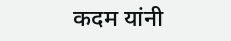कदम यांनी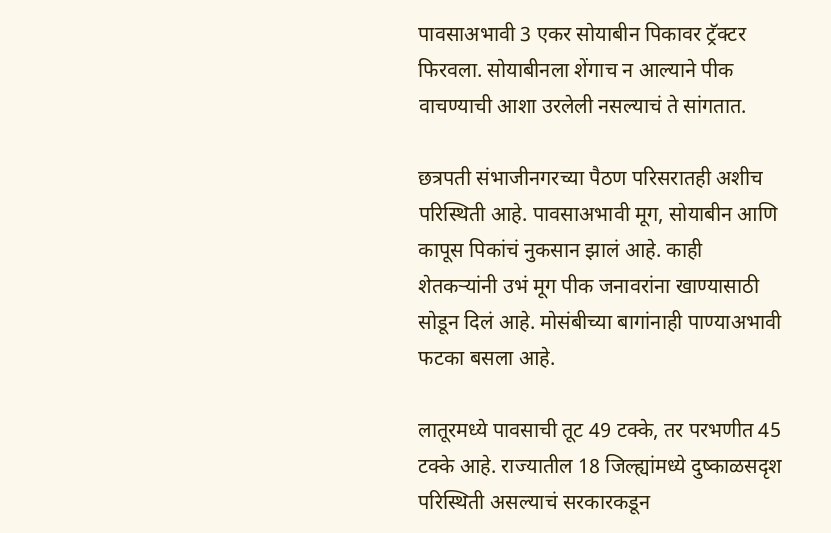पावसाअभावी 3 एकर सोयाबीन पिकावर ट्रॅक्टर फिरवला. सोयाबीनला शेंगाच न आल्याने पीक वाचण्याची आशा उरलेली नसल्याचं ते सांगतात.

छत्रपती संभाजीनगरच्या पैठण परिसरातही अशीच परिस्थिती आहे. पावसाअभावी मूग, सोयाबीन आणि कापूस पिकांचं नुकसान झालं आहे. काही शेतकऱ्यांनी उभं मूग पीक जनावरांना खाण्यासाठी सोडून दिलं आहे. मोसंबीच्या बागांनाही पाण्याअभावी फटका बसला आहे.

लातूरमध्ये पावसाची तूट 49 टक्के, तर परभणीत 45 टक्के आहे. राज्यातील 18 जिल्ह्यांमध्ये दुष्काळसदृश परिस्थिती असल्याचं सरकारकडून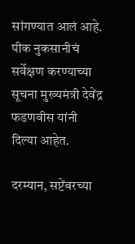सांगण्यात आलं आहे. पीक नुकसानीचं सर्वेक्षण करण्याच्या सूचना मुख्यमंत्री देवेंद्र फडणवीस यांनी दिल्या आहेत.

दरम्यान, सप्टेंबरच्या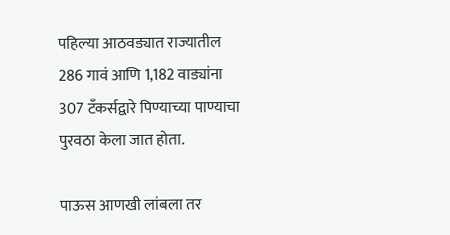पहिल्या आठवड्यात राज्यातील 286 गावं आणि 1,182 वाड्यांना 307 टँकर्सद्वारे पिण्याच्या पाण्याचा पुरवठा केला जात होता.

पाऊस आणखी लांबला तर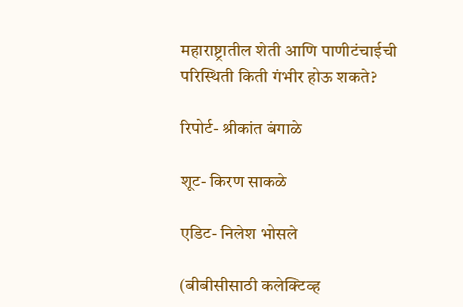महाराष्ट्रातील शेती आणि पाणीटंचाईची परिस्थिती किती गंभीर होऊ शकते?

रिपोर्ट- श्रीकांत बंगाळे

शूट- किरण साकळे

एडिट- निलेश भोसले

(बीबीसीसाठी कलेक्टिव्ह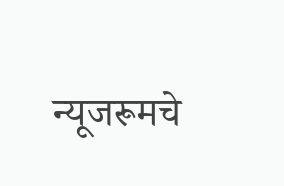न्यूजरूमचे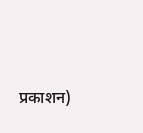प्रकाशन)